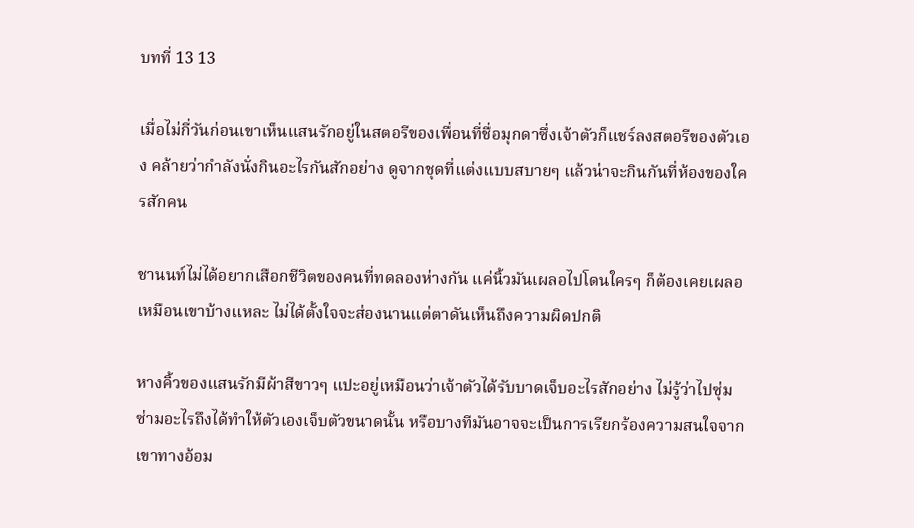บทที่ 13 13

เมื่อไม่กี่วันก่อนเขาเห็นแสนรักอยู่ในสตอรีของเพื่อนที่ชื่อมุกดาซึ่งเจ้าตัวก็แชร์ลงสตอรีของตัวเอง คล้ายว่ากำลังนั่งกินอะไรกันสักอย่าง ดูจากชุดที่แต่งแบบสบายๆ แล้วน่าจะกินกันที่ห้องของใครสักคน

ชานนท์ไม่ได้อยากเสือกชีวิตของคนที่ทดลองห่างกัน แค่นิ้วมันเผลอไปโดนใครๆ ก็ต้องเคยเผลอเหมือนเขาบ้างแหละ ไม่ได้ตั้งใจจะส่องนานแต่ตาดันเห็นถึงความผิดปกติ

หางคิ้วของแสนรักมีผ้าสีขาวๆ แปะอยู่เหมือนว่าเจ้าตัวได้รับบาดเจ็บอะไรสักอย่าง ไม่รู้ว่าไปซุ่มซ่ามอะไรถึงได้ทำให้ตัวเองเจ็บตัวขนาดนั้น หรือบางทีมันอาจจะเป็นการเรียกร้องความสนใจจากเขาทางอ้อม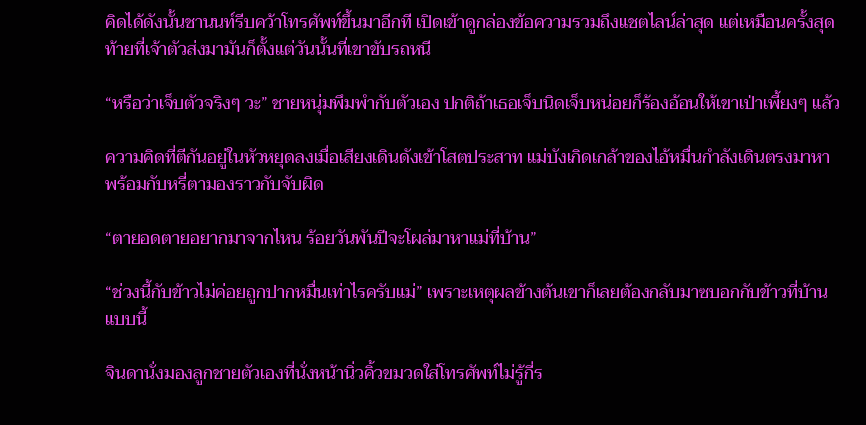คิดได้ดังนั้นชานนท์รีบคว้าโทรศัพท์ขึ้นมาอีกที เปิดเข้าดูกล่องข้อความรวมถึงแชตไลน์ล่าสุด แต่เหมือนครั้งสุดท้ายที่เจ้าตัวส่งมามันก็ตั้งแต่วันนั้นที่เขาขับรถหนี

“หรือว่าเจ็บตัวจริงๆ วะ” ชายหนุ่มพึมพำกับตัวเอง ปกติถ้าเธอเจ็บนิดเจ็บหน่อยก็ร้องอ้อนให้เขาเป่าเพี้ยงๆ แล้ว

ความคิดที่ตีกันอยู่ในหัวหยุดลงเมื่อเสียงเดินดังเข้าโสตประสาท แม่บังเกิดเกล้าของไอ้หมื่นกำลังเดินตรงมาหาพร้อมกับหรี่ตามองราวกับจับผิด

“ตายอดตายอยากมาจากไหน ร้อยวันพันปีจะโผล่มาหาแม่ที่บ้าน”

“ช่วงนี้กับข้าวไม่ค่อยถูกปากหมื่นเท่าไรครับแม่” เพราะเหตุผลข้างต้นเขาก็เลยต้องกลับมาซบอกกับข้าวที่บ้านแบบนี้

จินดานั่งมองลูกชายตัวเองที่นั่งหน้านิ่วคิ้วขมวดใส่โทรศัพท์ไม่รู้กี่ร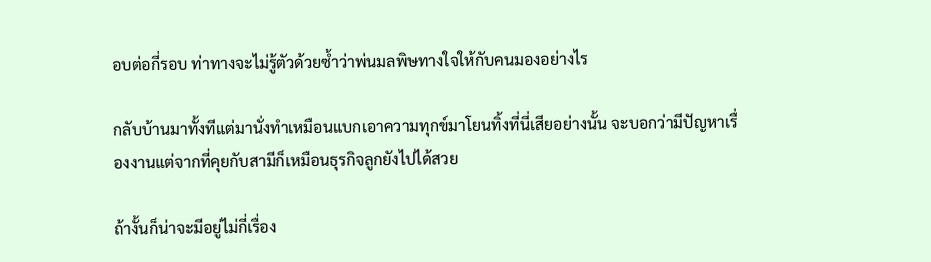อบต่อกี่รอบ ท่าทางจะไม่รู้ตัวด้วยซ้ำว่าพ่นมลพิษทางใจให้กับคนมองอย่างไร

กลับบ้านมาทั้งทีแต่มานั่งทำเหมือนแบกเอาความทุกข์มาโยนทิ้งที่นี่เสียอย่างนั้น จะบอกว่ามีปัญหาเรื่องงานแต่จากที่คุยกับสามีก็เหมือนธุรกิจลูกยังไปได้สวย

ถ้างั้นก็น่าจะมีอยู่ไม่กี่เรื่อง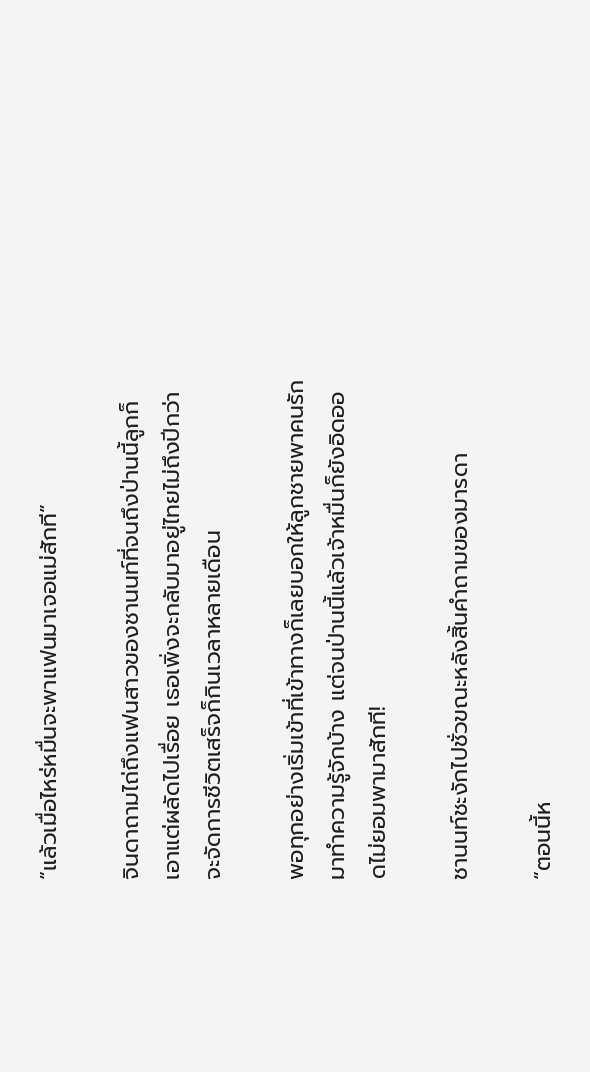“แล้วเมื่อไหร่หมื่นจะพาแฟนมาเจอแม่สักที”

จินดาถามไถ่ถึงแฟนสาวของชานนท์ที่จนถึงป่านนี้ลูกก็เอาแต่ผลัดไปเรื่อย เธอเพิ่งจะกลับมาอยู่ไทยไม่ถึงปีกว่าจะจัดการชีวิตเสร็จก็กินเวลาหลายเดือน

พอทุกอย่างเริ่มเข้าที่เข้าทางก็เลยบอกให้ลูกชายพาคนรักมาทำความรู้จักบ้าง แต่จนป่านนี้แล้วเจ้าหมื่นก็ยังอิดออดไม่ยอมพามาสักที!

ชานนท์ชะงักไปชั่วขณะหลังสิ้นคำถามของมารดา

“ตอนนี้ห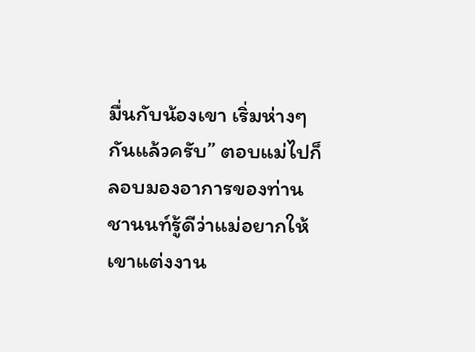มื่นกับน้องเขา เริ่มห่างๆ กันแล้วครับ” ตอบแม่ไปก็ลอบมองอาการของท่าน ชานนท์รู้ดีว่าแม่อยากให้เขาแต่งงาน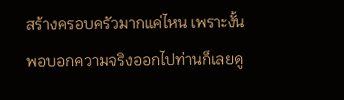สร้างครอบครัวมากแค่ไหน เพราะงั้นพอบอกความจริงออกไปท่านก็เลยดู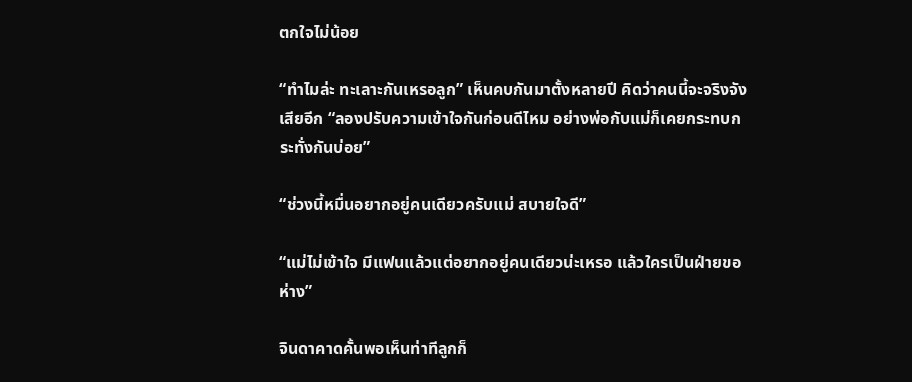ตกใจไม่น้อย

“ทำไมล่ะ ทะเลาะกันเหรอลูก” เห็นคบกันมาตั้งหลายปี คิดว่าคนนี้จะจริงจังเสียอีก “ลองปรับความเข้าใจกันก่อนดีไหม อย่างพ่อกับแม่ก็เคยกระทบกระทั่งกันบ่อย”

“ช่วงนี้หมื่นอยากอยู่คนเดียวครับแม่ สบายใจดี”

“แม่ไม่เข้าใจ มีแฟนแล้วแต่อยากอยู่คนเดียวน่ะเหรอ แล้วใครเป็นฝ่ายขอห่าง”

จินดาคาดคั้นพอเห็นท่าทีลูกก็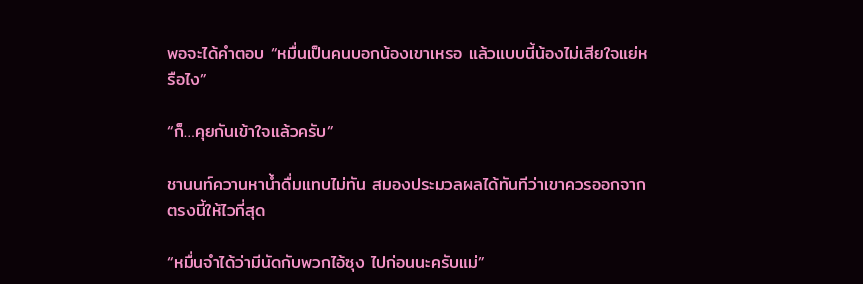พอจะได้คำตอบ “หมื่นเป็นคนบอกน้องเขาเหรอ แล้วแบบนี้น้องไม่เสียใจแย่หรือไง”

“ก็…คุยกันเข้าใจแล้วครับ”

ชานนท์ควานหาน้ำดื่มแทบไม่ทัน สมองประมวลผลได้ทันทีว่าเขาควรออกจากตรงนี้ให้ไวที่สุด

“หมื่นจำได้ว่ามีนัดกับพวกไอ้ซุง ไปก่อนนะครับแม่”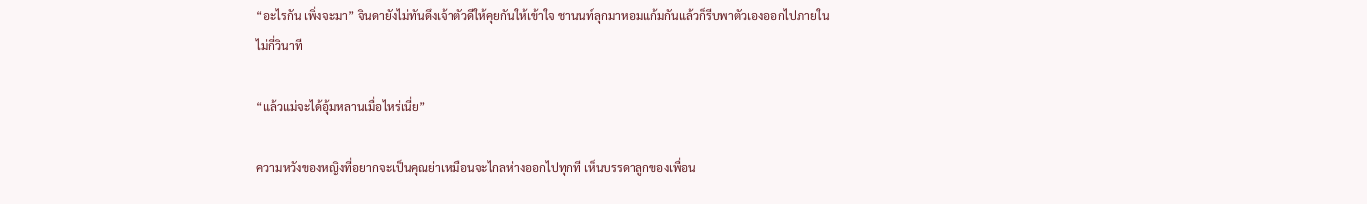“อะไรกัน เพิ่งจะมา” จินดายังไม่ทันดึงเจ้าตัวดีให้คุยกันให้เข้าใจ ชานนท์ลุกมาหอมแก้มกันแล้วก็รีบพาตัวเองออกไปภายในไม่กี่วินาที

“แล้วแม่จะได้อุ้มหลานเมื่อไหร่เนี่ย”

ความหวังของหญิงที่อยากจะเป็นคุณย่าเหมือนจะไกลห่างออกไปทุกที เห็นบรรดาลูกของเพื่อน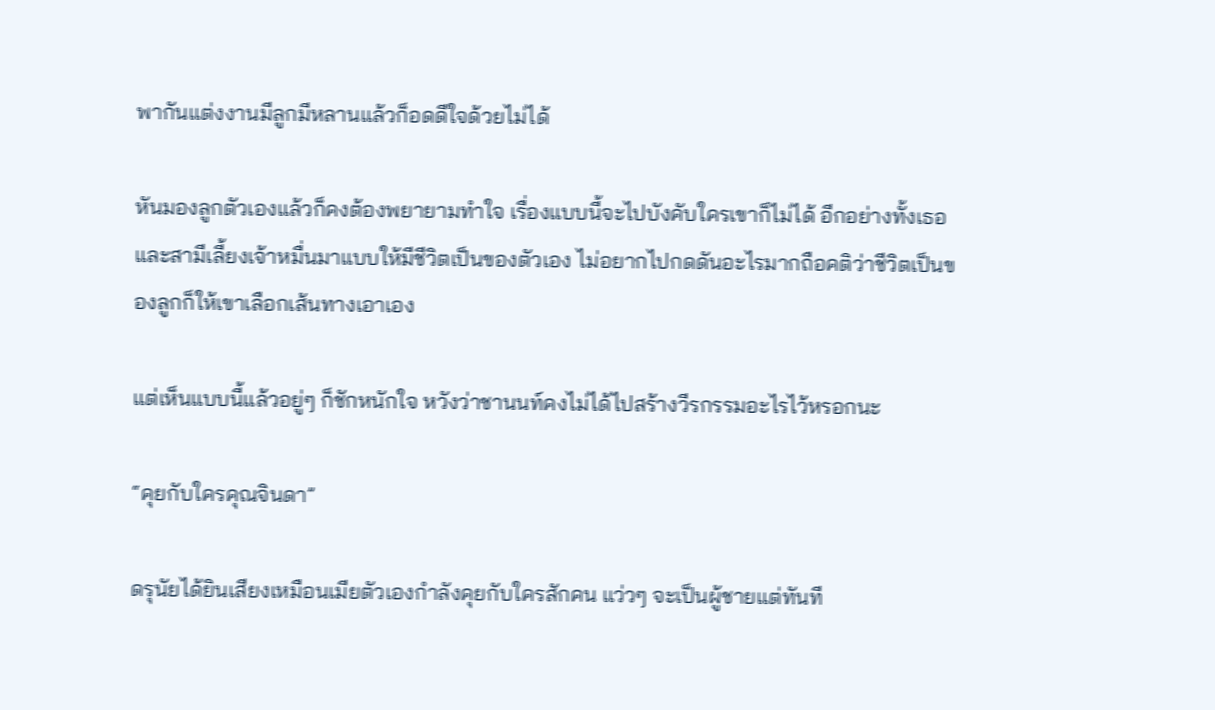พากันแต่งงานมีลูกมีหลานแล้วก็อดดีใจด้วยไม่ได้

หันมองลูกตัวเองแล้วก็คงต้องพยายามทำใจ เรื่องแบบนี้จะไปบังคับใครเขาก็ไม่ได้ อีกอย่างทั้งเธอและสามีเลี้ยงเจ้าหมื่นมาแบบให้มีชีวิตเป็นของตัวเอง ไม่อยากไปกดดันอะไรมากถือคติว่าชีวิตเป็นของลูกก็ให้เขาเลือกเส้นทางเอาเอง

แต่เห็นแบบนี้แล้วอยู่ๆ ก็ชักหนักใจ หวังว่าชานนท์คงไม่ได้ไปสร้างวีรกรรมอะไรไว้หรอกนะ

“คุยกับใครคุณจินดา”

ดรุนัยได้ยินเสียงเหมือนเมียตัวเองกำลังคุยกับใครสักคน แว่วๆ จะเป็นผู้ชายแต่ทันที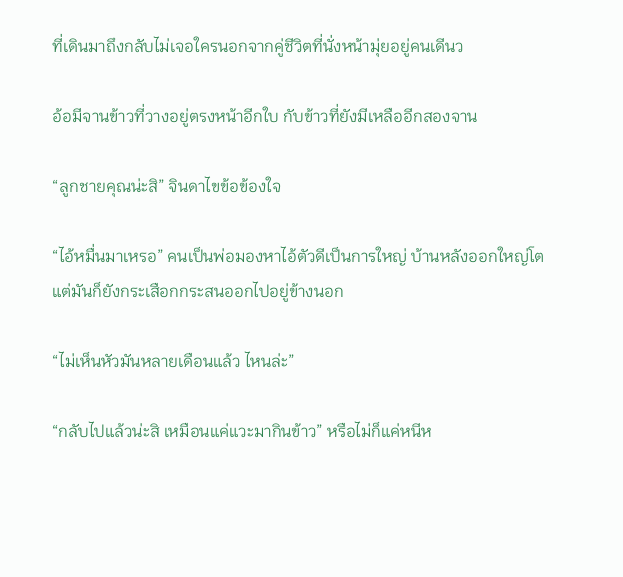ที่เดินมาถึงกลับไม่เจอใครนอกจากคู่ชีวิตที่นั่งหน้ามุ่ยอยู่คนเดีนว

อ้อมีจานข้าวที่วางอยู่ตรงหน้าอีกใบ กับข้าวที่ยังมีเหลืออีกสองจาน

“ลูกชายคุณน่ะสิ” จินดาไขข้อข้องใจ

“ไอ้หมื่นมาเหรอ” คนเป็นพ่อมองหาไอ้ตัวดีเป็นการใหญ่ บ้านหลังออกใหญ่โตแต่มันก็ยังกระเสือกกระสนออกไปอยู่ข้างนอก

“ไม่เห็นหัวมันหลายเดือนแล้ว ไหนล่ะ”

“กลับไปแล้วน่ะสิ เหมือนแค่แวะมากินข้าว” หรือไม่ก็แค่หนีห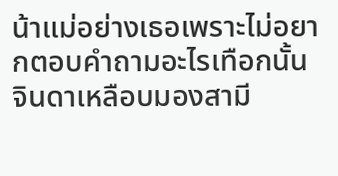น้าแม่อย่างเธอเพราะไม่อยากตอบคำถามอะไรเทือกนั้น จินดาเหลือบมองสามี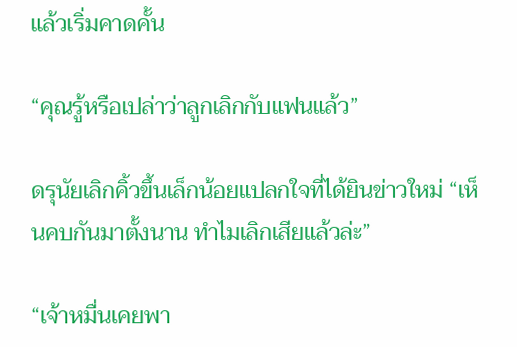แล้วเริ่มคาดคั้น

“คุณรู้หรือเปล่าว่าลูกเลิกกับแฟนแล้ว”

ดรุนัยเลิกคิ้วขึ้นเล็กน้อยแปลกใจที่ได้ยินข่าวใหม่ “เห็นคบกันมาตั้งนาน ทำไมเลิกเสียแล้วล่ะ”

“เจ้าหมื่นเคยพา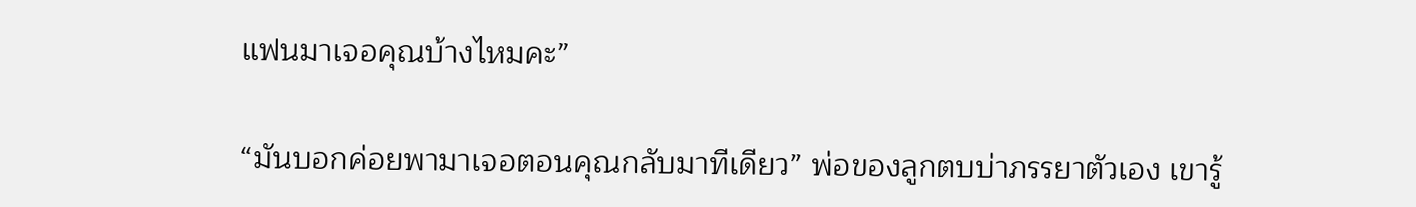แฟนมาเจอคุณบ้างไหมคะ”

“มันบอกค่อยพามาเจอตอนคุณกลับมาทีเดียว” พ่อของลูกตบบ่าภรรยาตัวเอง เขารู้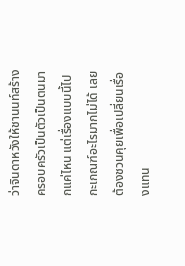ว่าจินดาหวังให้ชานนท์สร้างครอบครัวเป็นตัวเป็นตนมากแค่ไหน แต่เรื่องแบบนี้ไปกะเกณฑ์อะไรมากไม่ได้ เลยต้องชวนคุยเพื่อเปลี่ยนเรื่องแทน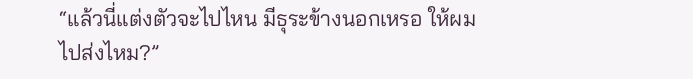“แล้วนี่แต่งตัวจะไปไหน มีธุระข้างนอกเหรอ ให้ผมไปส่งไหม?”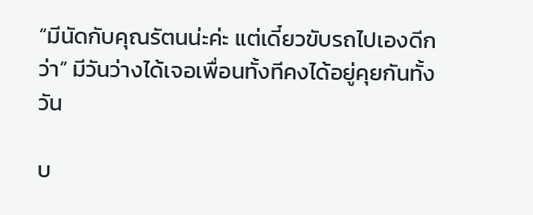“มีนัดกับคุณรัตนน่ะค่ะ แต่เดี๋ยวขับรถไปเองดีกว่า” มีวันว่างได้เจอเพื่อนทั้งทีคงได้อยู่คุยกันทั้งวัน

บ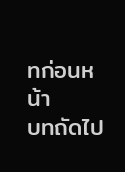ทก่อนหน้า
บทถัดไป